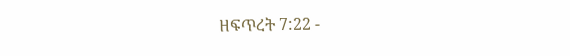ዘፍጥረት 7:22 -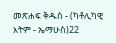መጽሐፍ ቅዱስ - (ካቶሊካዊ እትም - ኤማሁስ)22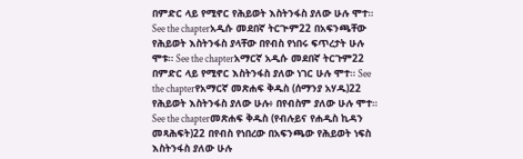በምድር ላይ የሚኖር የሕይወት እስትንፋስ ያለው ሁሉ ሞተ። See the chapterአዲሱ መደበኛ ትርጒም22 በአፍንጫቸው የሕይወት እስትንፋስ ያላቸው በየብስ የነበሩ ፍጥረታት ሁሉ ሞቱ። See the chapterአማርኛ አዲሱ መደበኛ ትርጉም22 በምድር ላይ የሚኖር እስትንፋስ ያለው ነገር ሁሉ ሞተ። See the chapterየአማርኛ መጽሐፍ ቅዱስ (ሰማንያ አሃዱ)22 የሕይወት እስትንፋስ ያለው ሁሉ፥ በየብስም ያለው ሁሉ ሞተ። See the chapterመጽሐፍ ቅዱስ (የብሉይና የሐዲስ ኪዳን መጻሕፍት)22 በየብስ የነበረው በአፍንጫው የሕይወት ነፍስ እስትንፋስ ያለው ሁሉ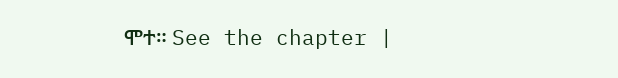ሞተ። See the chapter |